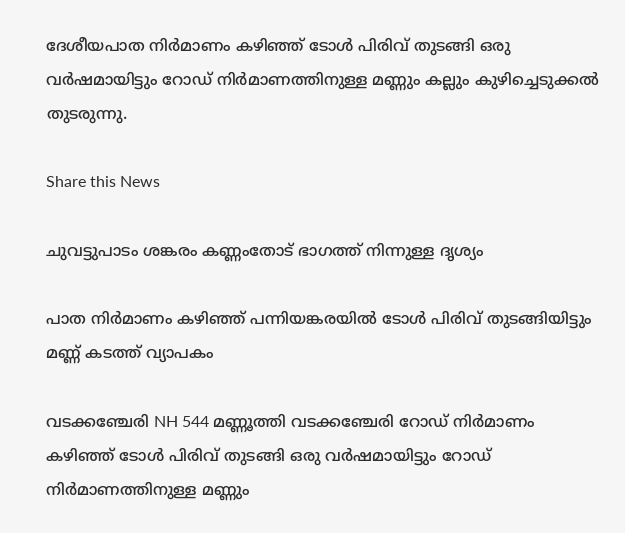ദേശീയപാത നിർമാണം കഴിഞ്ഞ് ടോൾ പിരിവ് തുടങ്ങി ഒരു വർഷമായിട്ടും റോഡ് നിർമാണത്തിനുള്ള മണ്ണും കല്ലും കുഴിച്ചെടുക്കൽ തുടരുന്നു.

Share this News

ചുവട്ടുപാടം ശങ്കരം കണ്ണംതോട് ഭാഗത്ത് നിന്നുള്ള ദൃശ്യം

പാത നിർമാണം കഴിഞ്ഞ് പന്നിയങ്കരയിൽ ടോൾ പിരിവ് തുടങ്ങിയിട്ടും മണ്ണ് കടത്ത് വ്യാപകം

വടക്കഞ്ചേരി NH 544 മണ്ണൂത്തി വടക്കഞ്ചേരി റോഡ് നിർമാണം കഴിഞ്ഞ് ടോൾ പിരിവ് തുടങ്ങി ഒരു വർഷമായിട്ടും റോഡ് നിർമാണത്തിനുള്ള മണ്ണും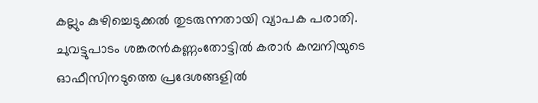കല്ലും കുഴിച്ചെടുക്കൽ തുടരുന്നതായി വ്യാപക പരാതി. ചുവട്ടുപാടം ശങ്കരൻകണ്ണംതോട്ടിൽ കരാർ കമ്പനിയുടെ ഓഫീസിനടുത്തെ പ്രദേശങ്ങളിൽ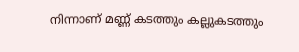നിന്നാണ് മണ്ണ് കടത്തും കല്ലുകടത്തും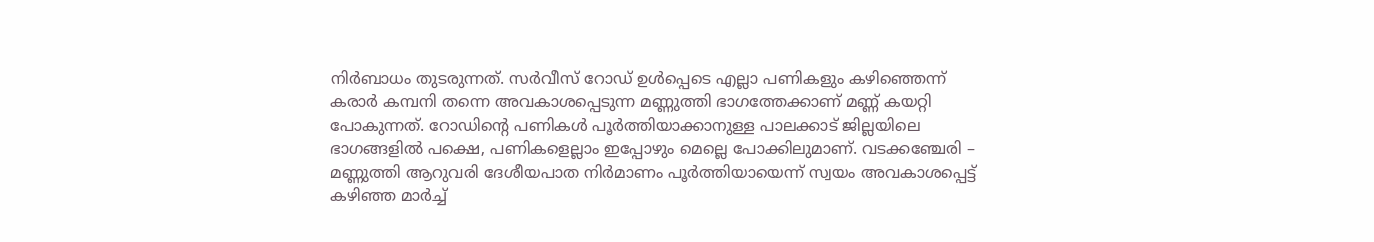നിർബാധം തുടരുന്നത്. സർവീസ് റോഡ് ഉൾപ്പെടെ എല്ലാ പണികളും കഴിഞ്ഞെന്ന് കരാർ കമ്പനി തന്നെ അവകാശപ്പെടുന്ന മണ്ണുത്തി ഭാഗത്തേക്കാണ് മണ്ണ് കയറ്റി പോകുന്നത്. റോഡിൻ്റെ പണികൾ പൂർത്തിയാക്കാനുള്ള പാലക്കാട് ജില്ലയിലെ ഭാഗങ്ങളിൽ പക്ഷെ, പണികളെല്ലാം ഇപ്പോഴും മെല്ലെ പോക്കിലുമാണ്. വടക്കഞ്ചേരി – മണ്ണുത്തി ആറുവരി ദേശീയപാത നിർമാണം പൂർത്തിയായെന്ന് സ്വയം അവകാശപ്പെട്ട് കഴിഞ്ഞ മാർച്ച്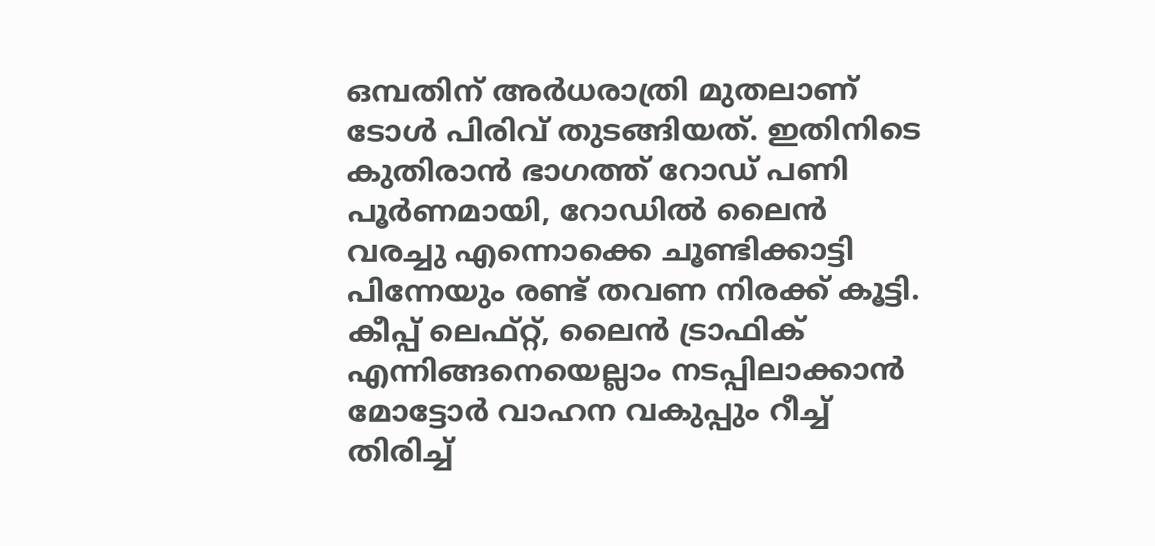ഒമ്പതിന് അർധരാത്രി മുതലാണ് ടോൾ പിരിവ് തുടങ്ങിയത്. ഇതിനിടെ കുതിരാൻ ഭാഗത്ത് റോഡ് പണി പൂർണമായി, റോഡിൽ ലൈൻ വരച്ചു എന്നൊക്കെ ചൂണ്ടിക്കാട്ടി പിന്നേയും രണ്ട് തവണ നിരക്ക് കൂട്ടി. കീപ്പ് ലെഫ്റ്റ്, ലൈൻ ട്രാഫിക് എന്നിങ്ങനെയെല്ലാം നടപ്പിലാക്കാൻ മോട്ടോർ വാഹന വകുപ്പും റീച്ച് തിരിച്ച്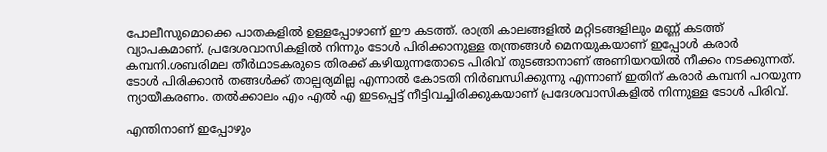പോലീസുമൊക്കെ പാതകളിൽ ഉള്ളപ്പോഴാണ് ഈ കടത്ത്. രാത്രി കാലങ്ങളിൽ മറ്റിടങ്ങളിലും മണ്ണ് കടത്ത് വ്യാപകമാണ്. പ്രദേശവാസികളിൽ നിന്നും ടോൾ പിരിക്കാനുള്ള തന്ത്രങ്ങൾ മെനയുകയാണ് ഇപ്പോൾ കരാർ കമ്പനി.ശബരിമല തീർഥാടകരുടെ തിരക്ക് കഴിയുന്നതോടെ പിരിവ് തുടങ്ങാനാണ് അണിയറയിൽ നീക്കം നടക്കുന്നത്. ടോൾ പിരിക്കാൻ തങ്ങൾക്ക് താല്പര്യമില്ല എന്നാൽ കോടതി നിർബന്ധിക്കുന്നു എന്നാണ് ഇതിന് കരാർ കമ്പനി പറയുന്ന ന്യായീകരണം. തൽക്കാലം എം എൽ എ ഇടപ്പെട്ട് നീട്ടിവച്ചിരിക്കുകയാണ് പ്രദേശവാസികളിൽ നിന്നുള്ള ടോൾ പിരിവ്.

എന്തിനാണ് ഇപ്പോഴും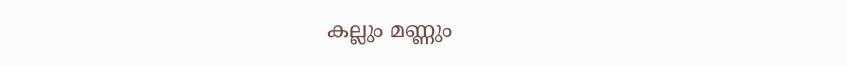കല്ലും മണ്ണും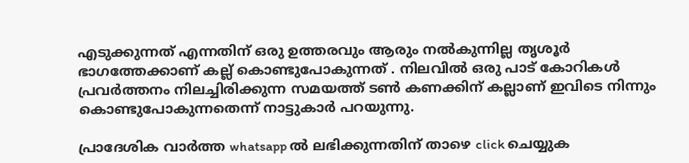എടുക്കുന്നത് എന്നതിന് ഒരു ഉത്തരവും ആരും നൽകുന്നില്ല തൃശൂർ ഭാഗത്തേക്കാണ് കല്ല് കൊണ്ടുപോകുന്നത് . നിലവിൽ ഒരു പാട് കോറികൾ പ്രവർത്തനം നിലച്ചിരിക്കുന്ന സമയത്ത് ടൺ കണക്കിന് കല്ലാണ് ഇവിടെ നിന്നും കൊണ്ടുപോകുന്നതെന്ന് നാട്ടുകാർ പറയുന്നു.

പ്രാദേശിക വാർത്ത whatsapp ൽ ലഭിക്കുന്നതിന് താഴെ click ചെയ്യുക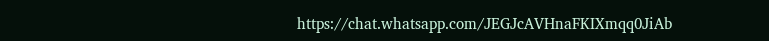https://chat.whatsapp.com/JEGJcAVHnaFKIXmqq0JiAb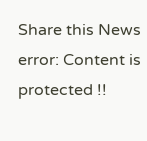Share this News
error: Content is protected !!